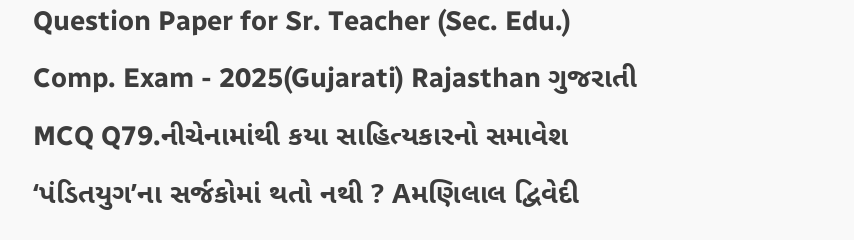Question Paper for Sr. Teacher (Sec. Edu.) Comp. Exam - 2025(Gujarati) Rajasthan ગુજરાતી MCQ Q79.નીચેનામાંથી કયા સાહિત્યકારનો સમાવેશ ‘પંડિતયુગ’ના સર્જકોમાં થતો નથી ? Aમણિલાલ દ્વિવેદી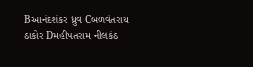Bઆનંદશંકર ધ્રુવ Cબળવંતરાય ઠાકોર Dમહીપતરામ નીલકંઠ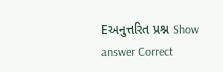Eઅનુત્તરિત પ્રશ્ન Show answer Correct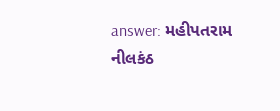answer: મહીપતરામ નીલકંઠ